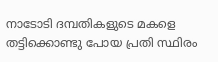നാടോടി ദമ്പതികളുടെ മകളെ തട്ടിക്കൊണ്ടു പോയ പ്രതി സ്ഥിരം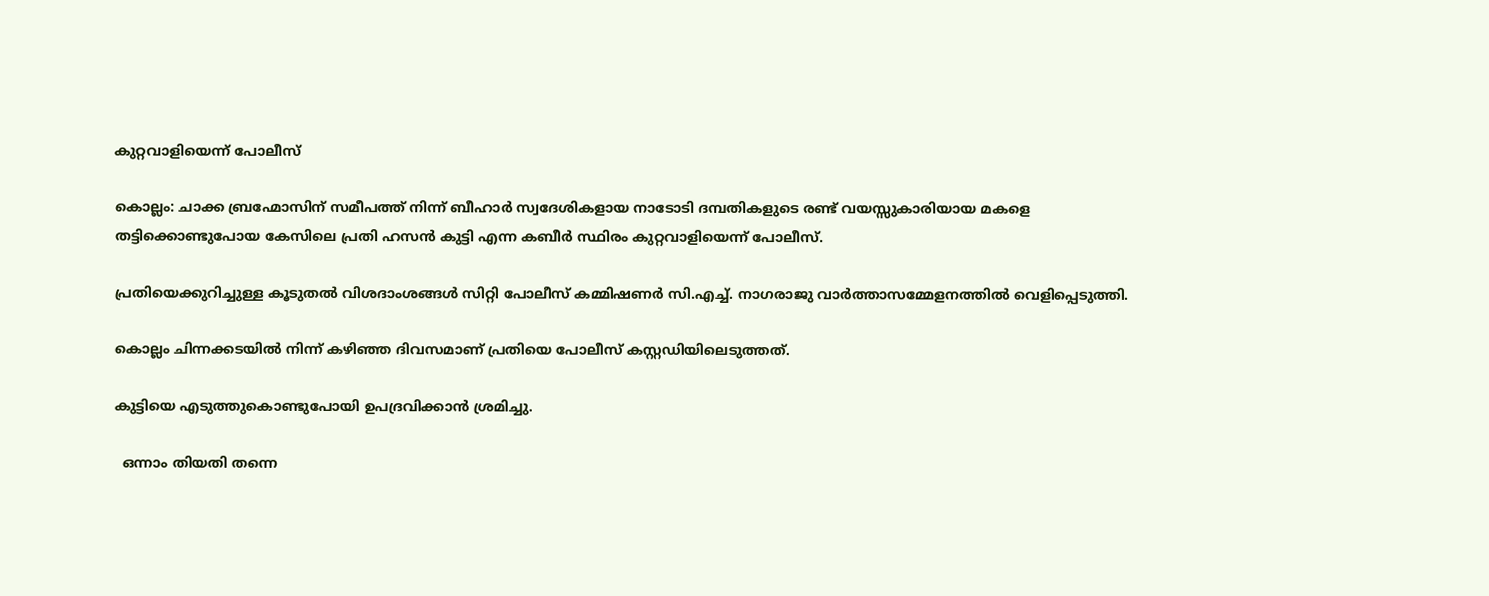കുറ്റവാളിയെന്ന് പോലീസ്

കൊല്ലം: ചാക്ക ബ്രഹ്മോസിന് സമീപത്ത് നിന്ന് ബീഹാര്‍ സ്വദേശികളായ നാടോടി ദമ്പതികളുടെ രണ്ട് വയസ്സുകാരിയായ മകളെ തട്ടിക്കൊണ്ടുപോയ കേസിലെ പ്രതി ഹസന്‍ കുട്ടി എന്ന കബീര്‍ സ്ഥിരം കുറ്റവാളിയെന്ന് പോലീസ്.

പ്രതിയെക്കുറിച്ചുള്ള കൂടുതല്‍ വിശദാംശങ്ങള്‍ സിറ്റി പോലീസ് കമ്മിഷണര്‍ സി.എച്ച്‌. നാഗരാജു വാര്‍ത്താസമ്മേളനത്തില്‍ വെളിപ്പെടുത്തി.

കൊല്ലം ചിന്നക്കടയില്‍ നിന്ന് കഴിഞ്ഞ ദിവസമാണ് പ്രതിയെ പോലീസ് കസ്റ്റഡിയിലെടുത്തത്.

കുട്ടിയെ എടുത്തുകൊണ്ടുപോയി ഉപദ്രവിക്കാന്‍ ശ്രമിച്ചു.

  ഒന്നാം തിയതി തന്നെ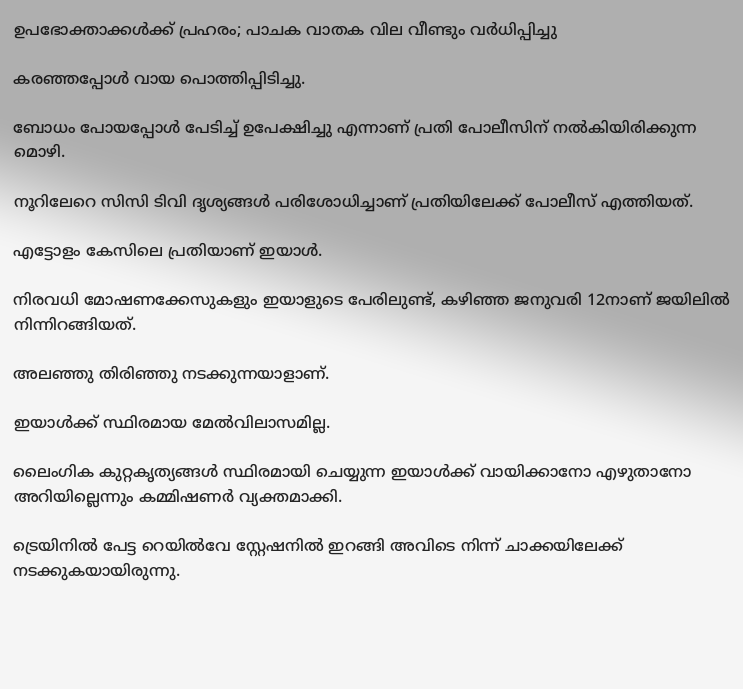ഉപഭോക്താക്കൾക്ക് പ്രഹരം; പാചക വാതക വില വീണ്ടും വര്‍ധിപ്പിച്ചു

കരഞ്ഞപ്പോള്‍ വായ പൊത്തിപ്പിടിച്ചു.

ബോധം പോയപ്പോള്‍ പേടിച്ച്‌ ഉപേക്ഷിച്ചു എന്നാണ് പ്രതി പോലീസിന് നല്‍കിയിരിക്കുന്ന മൊഴി.

നൂറിലേറെ സിസി ടിവി ദൃശ്യങ്ങള്‍ പരിശോധിച്ചാണ് പ്രതിയിലേക്ക് പോലീസ് എത്തിയത്.

എട്ടോളം കേസിലെ പ്രതിയാണ് ഇയാള്‍.

നിരവധി മോഷണക്കേസുകളും ഇയാളുടെ പേരിലുണ്ട്, കഴിഞ്ഞ ജനുവരി 12നാണ് ജയിലില്‍ നിന്നിറങ്ങിയത്.

അലഞ്ഞു തിരിഞ്ഞു നടക്കുന്നയാളാണ്.

ഇയാള്‍ക്ക് സ്ഥിരമായ മേല്‍വിലാസമില്ല.

ലൈംഗിക കുറ്റകൃത്യങ്ങള്‍ സ്ഥിരമായി ചെയ്യുന്ന ഇയാള്‍ക്ക് വായിക്കാനോ എഴുതാനോ അറിയില്ലെന്നും കമ്മിഷണര്‍ വ്യക്തമാക്കി.

ട്രെയിനില്‍ പേട്ട റെയില്‍വേ സ്റ്റേഷനില്‍ ഇറങ്ങി അവിടെ നിന്ന് ചാക്കയിലേക്ക് നടക്കുകയായിരുന്നു.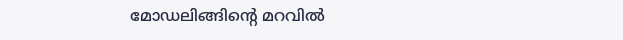മോഡലിങ്ങിന്റെ മറവിൽ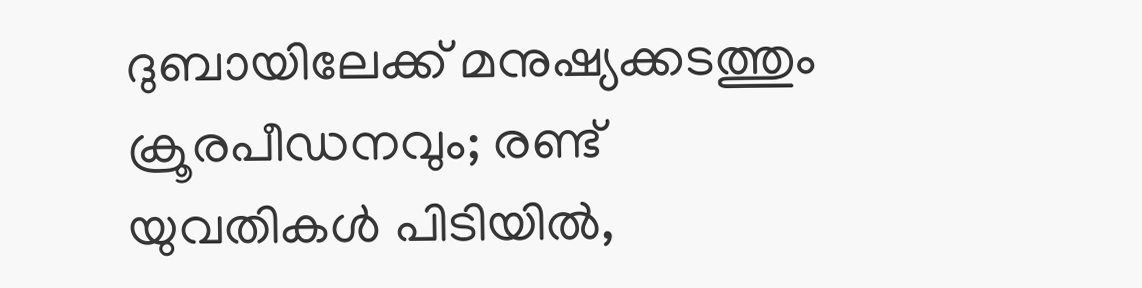ദുബായിലേക്ക് മനുഷ്യക്കടത്തും ക്രൂരപീഡനവും; രണ്ട് യുവതികൾ പിടിയിൽ,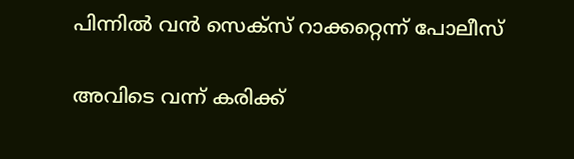പിന്നിൽ വൻ സെക്സ് റാക്കറ്റെന്ന് പോലീസ്

അവിടെ വന്ന് കരിക്ക്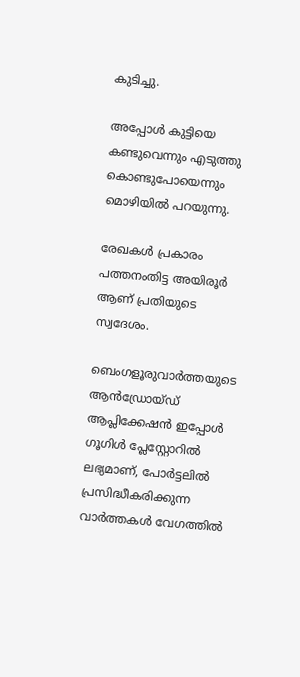കുടിച്ചു.

അപ്പോള്‍ കുട്ടിയെ കണ്ടുവെന്നും എടുത്തു കൊണ്ടുപോയെന്നും മൊഴിയില്‍ പറയുന്നു.

രേഖകള്‍ പ്രകാരം പത്തനംതിട്ട അയിരൂര്‍ ആണ് പ്രതിയുടെ സ്വദേശം.

ബെംഗളൂരുവാർത്തയുടെ ആൻഡ്രോയ്ഡ് ആപ്ലിക്കേഷൻ ഇപ്പോൾ ഗൂഗിൾ പ്ലേസ്റ്റോറിൽ ലഭ്യമാണ്, പോർട്ടലിൽ പ്രസിദ്ധീകരിക്കുന്ന വാർത്തകൾ വേഗത്തിൽ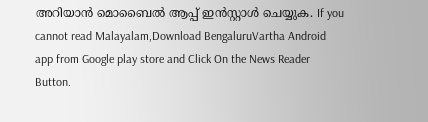അറിയാൻ മൊബൈൽ ആപ്പ് ഇൻസ്റ്റാൾ ചെയ്യുക. If you cannot read Malayalam,Download BengaluruVartha Android app from Google play store and Click On the News Reader Button.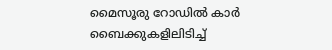മൈസൂരു റോഡിൽ കാർ ബൈക്കുകളിലിടിച്ച്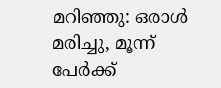മറിഞ്ഞു: ഒരാൾ മരിച്ചു, മൂന്ന് പേർക്ക്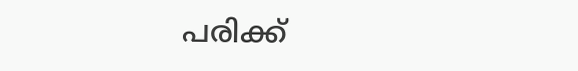പരിക്ക്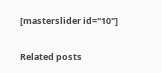[masterslider id="10"]

Related posts